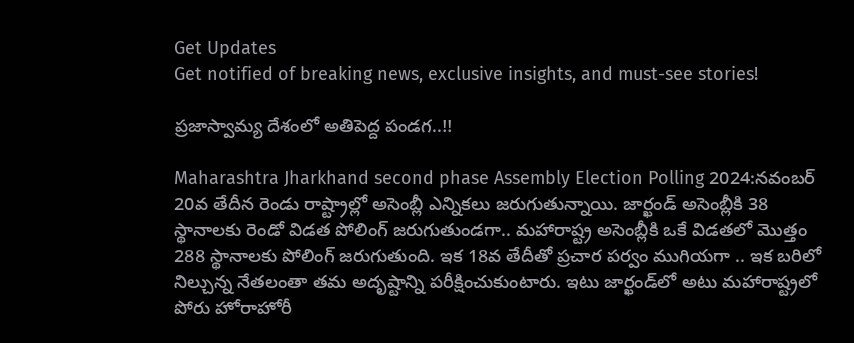Get Updates
Get notified of breaking news, exclusive insights, and must-see stories!

ప్రజాస్వామ్య దేశంలో అతిపెద్ద పండగ..!!

Maharashtra Jharkhand second phase Assembly Election Polling 2024:నవంబర్ 20వ తేదీన రెండు రాష్ట్రాల్లో అసెంబ్లీ ఎన్నికలు జరుగుతున్నాయి. జార్ఖండ్ అసెంబ్లీకి 38 స్థానాలకు రెండో విడత పోలింగ్ జరుగుతుండగా.. మహారాష్ట్ర అసెంబ్లీకి ఒకే విడతలో మొత్తం 288 స్థానాలకు పోలింగ్ జరుగుతుంది. ఇక 18వ తేదీతో ప్రచార పర్వం ముగియగా .. ఇక బరిలో నిల్చున్న నేతలంతా తమ అదృష్టాన్ని పరీక్షించుకుంటారు. ఇటు జార్ఖండ్‌లో అటు మహారాష్ట్రలో పోరు హోరాహోరీ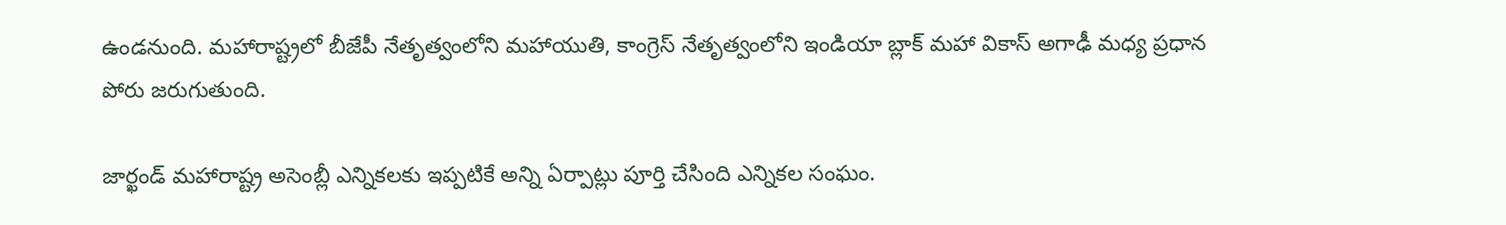ఉండనుంది. మహారాష్ట్రలో బీజేపీ నేతృత్వంలోని మహాయుతి, కాంగ్రెస్ నేతృత్వంలోని ఇండియా బ్లాక్ మహా వికాస్ అగాఢీ మధ్య ప్రధాన పోరు జరుగుతుంది.

జార్ఖండ్ మహారాష్ట్ర అసెంబ్లీ ఎన్నికలకు ఇప్పటికే అన్ని ఏర్పాట్లు పూర్తి చేసింది ఎన్నికల సంఘం.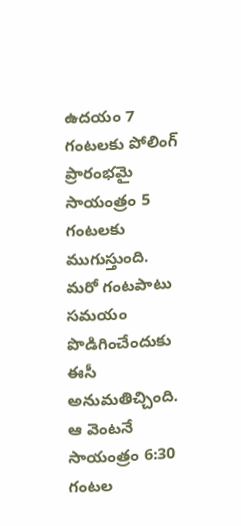ఉదయం 7 గంటలకు పోలింగ్ ప్రారంభమై సాయంత్రం 5 గంటలకు ముగుస్తుంది. మరో గంటపాటు సమయం పొడిగించేందుకు ఈసీ అనుమతిచ్చింది. ఆ వెంటనే సాయంత్రం 6:30 గంటల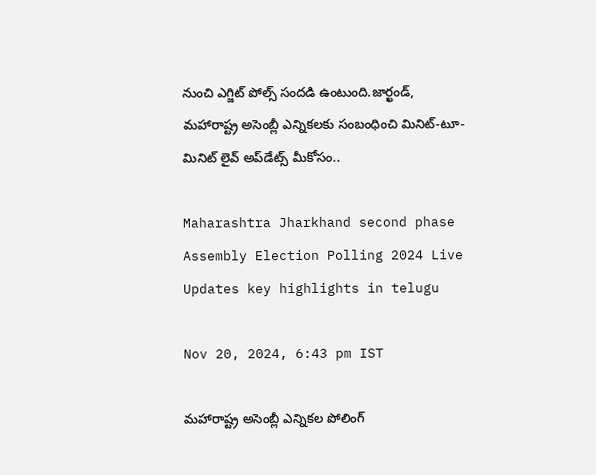నుంచి ఎగ్జిట్ పోల్స్ సందడి ఉంటుంది.జార్ఖండ్, మహారాష్ట్ర అసెంబ్లీ ఎన్నికలకు సంబంధించి మినిట్-టూ-మినిట్ లైవ్ అప్‌డేట్స్ మీకోసం..

Maharashtra Jharkhand second phase Assembly Election Polling 2024 Live Updates key highlights in telugu

Nov 20, 2024, 6:43 pm IST

మహారాష్ట్ర అసెంబ్లీ ఎన్నికల పోలింగ్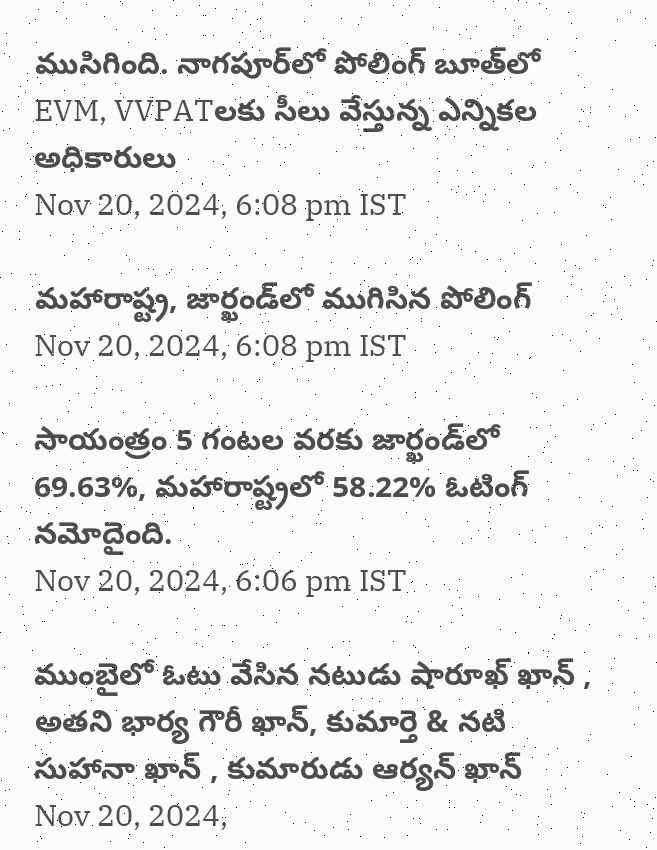ముసిగింది. నాగపూర్‌లో పోలింగ్ బూత్‌లో EVM, VVPATలకు సీలు వేస్తున్న ఎన్నికల అధికారులు
Nov 20, 2024, 6:08 pm IST

మహారాష్ట్ర, జార్ఖండ్‌లో ముగిసిన పోలింగ్
Nov 20, 2024, 6:08 pm IST

సాయంత్రం 5 గంటల వరకు జార్ఖండ్‌లో 69.63%, మహారాష్ట్రలో 58.22% ఓటింగ్ నమోదైంది.
Nov 20, 2024, 6:06 pm IST

ముంబైలో ఓటు వేసిన నటుడు షారూఖ్ ఖాన్ , అతని భార్య గౌరీ ఖాన్, కుమార్తె & నటి సుహానా ఖాన్ , కుమారుడు ఆర్యన్ ఖాన్
Nov 20, 2024,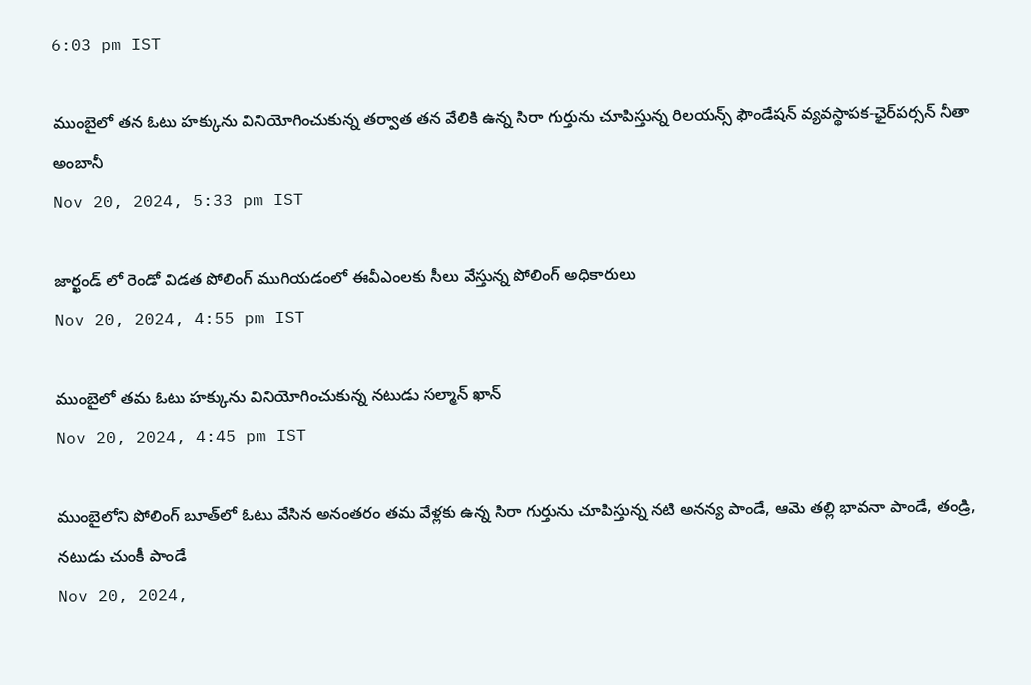6:03 pm IST

ముంబైలో తన ఓటు హక్కును వినియోగించుకున్న తర్వాత తన వేలికి ఉన్న సిరా గుర్తును చూపిస్తున్న రిలయన్స్ ఫౌండేషన్ వ్యవస్థాపక-ఛైర్‌పర్సన్ నీతా అంబానీ
Nov 20, 2024, 5:33 pm IST

జార్ఖండ్ ‌లో రెండో విడత పోలింగ్ ముగియడంలో ఈవీఎంలకు సీలు వేస్తున్న పోలింగ్ అధికారులు
Nov 20, 2024, 4:55 pm IST

ముంబైలో తమ ఓటు హక్కును వినియోగించుకున్న నటుడు సల్మాన్ ఖాన్
Nov 20, 2024, 4:45 pm IST

ముంబైలోని పోలింగ్ బూత్‌లో ఓటు వేసిన అనంతరం తమ వేళ్లకు ఉన్న సిరా గుర్తును చూపిస్తున్న నటి అనన్య పాండే, ఆమె తల్లి భావనా పాండే, తండ్రి, నటుడు చుంకీ పాండే
Nov 20, 2024,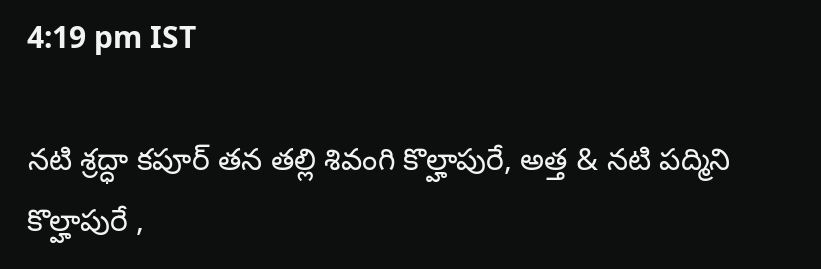4:19 pm IST

నటి శ్రద్ధా కపూర్ తన తల్లి శివంగి కొల్హాపురే, అత్త & నటి పద్మిని కొల్హాపురే ,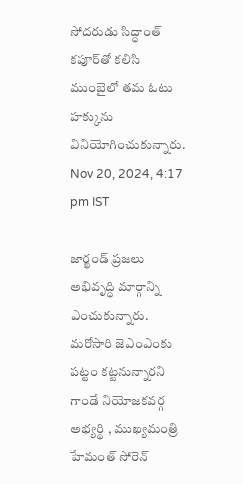సోదరుడు సిద్ధాంత్ కపూర్‌తో కలిసి ముంబైలో తమ ఓటు హక్కును వినియోగించుకున్నారు.
Nov 20, 2024, 4:17 pm IST

జార్ఖండ్ ప్రజలు అభివృద్ధి మార్గాన్ని ఎంచుకున్నారు. మరోసారి జెఎంఎంకు పట్టం కట్టనున్నారని గాండే నియోజకవర్గ అభ్యర్థి , ముఖ్యమంత్రి హేమంత్ సోరెన్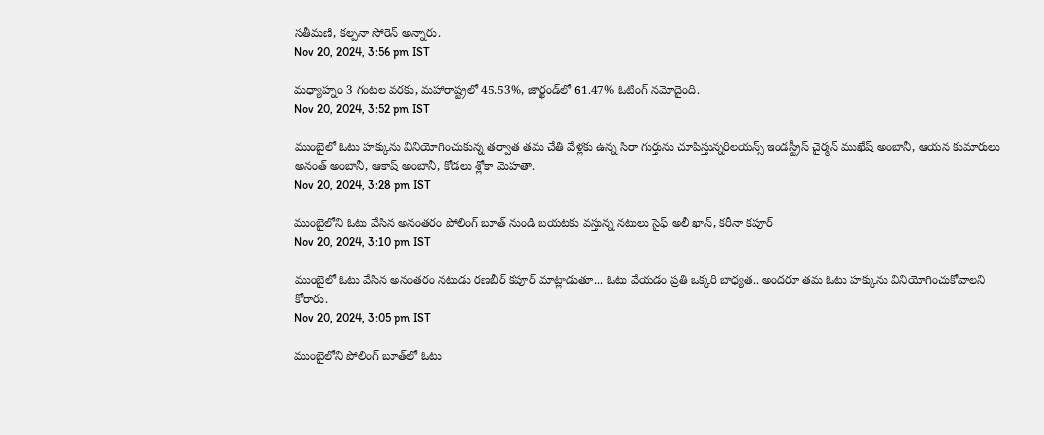సతీమణి, కల్పనా సోరెన్ అన్నారు.
Nov 20, 2024, 3:56 pm IST

మధ్యాహ్నం 3 గంటల వరకు, మహారాష్ట్రలో 45.53%, జార్ఖండ్‌లో 61.47% ఓటింగ్ నమోదైంది.
Nov 20, 2024, 3:52 pm IST

ముంబైలో ఓటు హక్కును వినియోగించుకున్న తర్వాత తమ చేతి వేళ్లకు ఉన్న సిరా గుర్తును చూపిస్తున్నరిలయన్స్ ఇండస్ట్రీస్ చైర్మన్ ముఖేష్ అంబానీ, ఆయన కుమారులు అనంత్ అంబానీ, ఆకాష్ అంబానీ, కోడలు శ్లోకా మెహతా.
Nov 20, 2024, 3:28 pm IST

ముంబైలోని ఓటు వేసిన అనంతరం పోలింగ్ బూత్ నుండి బయటకు వస్తున్న నటులు సైఫ్ అలీ ఖాన్, కరీనా కపూర్
Nov 20, 2024, 3:10 pm IST

ముంబైలో ఓటు వేసిన అనంతరం నటుడు రణబీర్ కపూర్ మాట్లాడుతూ... ఓటు వేయడం ప్రతి ఒక్కరి బాధ్యత.. అందరూ తమ ఓటు హక్కును వినియోగించుకోవాలని కోరారు.
Nov 20, 2024, 3:05 pm IST

ముంబైలోని పోలింగ్ బూత్‌లో ఓటు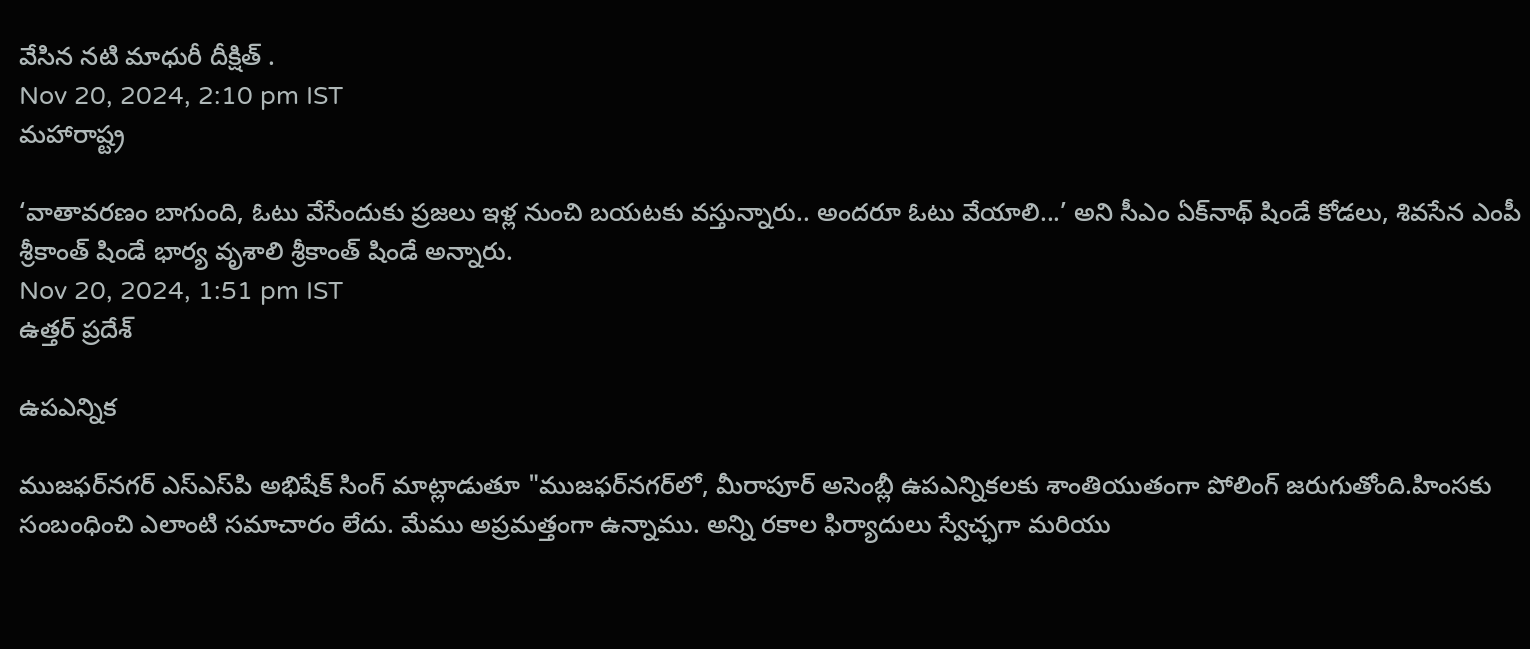వేసిన నటి మాధురీ దీక్షిత్ .
Nov 20, 2024, 2:10 pm IST
మహారాష్ట్ర

‘వాతావరణం బాగుంది, ఓటు వేసేందుకు ప్రజలు ఇళ్ల నుంచి బయటకు వస్తున్నారు.. అందరూ ఓటు వేయాలి...’ అని సీఎం ఏక్‌నాథ్ షిండే కోడలు, శివసేన ఎంపీ శ్రీకాంత్ షిండే భార్య వృశాలి శ్రీకాంత్ షిండే అన్నారు.
Nov 20, 2024, 1:51 pm IST
ఉత్తర్ ప్రదేశ్

ఉపఎన్నిక

ముజఫర్‌నగర్ ఎస్‌ఎస్‌పి అభిషేక్ సింగ్ మాట్లాడుతూ "ముజఫర్‌నగర్‌లో, మీరాపూర్ అసెంబ్లీ ఉపఎన్నికలకు శాంతియుతంగా పోలింగ్ జరుగుతోంది.హింసకు సంబంధించి ఎలాంటి సమాచారం లేదు. మేము అప్రమత్తంగా ఉన్నాము. అన్ని రకాల ఫిర్యాదులు స్వేచ్ఛగా మరియు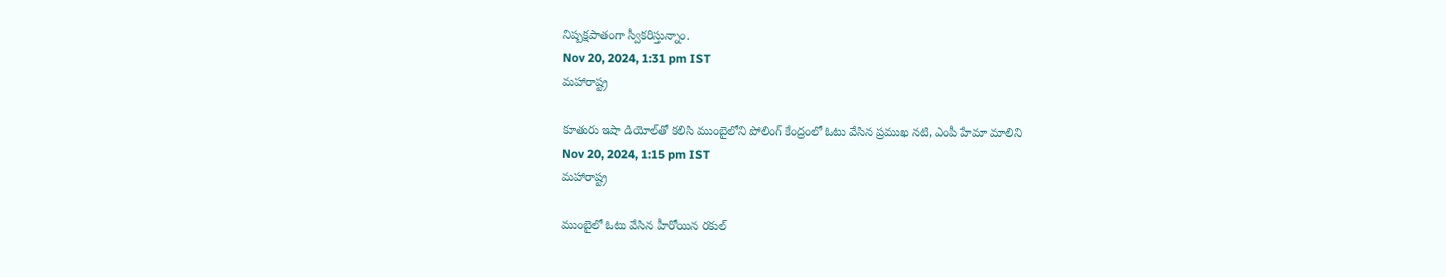నిష్పక్షపాతంగా స్వీకరిస్తున్నాం.
Nov 20, 2024, 1:31 pm IST
మహారాష్ట్ర

కూతురు ఇషా డియోల్‌తో కలిసి ముంబైలోని పోలింగ్ కేంద్రంలో ఓటు వేసిన ప్రముఖ నటి, ఎంపీ హేమా మాలిని
Nov 20, 2024, 1:15 pm IST
మహారాష్ట్ర

ముంబైలో ఓటు వేసిన హీరోయిన రకుల్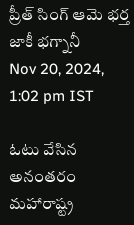ప్రీత్ సింగ్ ఆమె భర్త జాకీ భగ్నానీ
Nov 20, 2024, 1:02 pm IST

ఓటు వేసిన అనంతరం మహారాష్ట్ర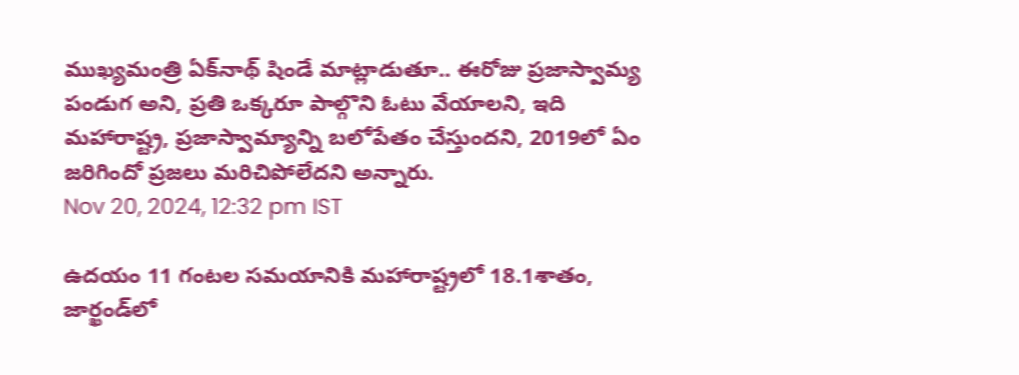ముఖ్యమంత్రి ఏక్‌నాథ్ షిండే మాట్లాడుతూ.. ఈరోజు ప్రజాస్వామ్య పండుగ అని, ప్రతి ఒక్కరూ పాల్గొని ఓటు వేయాలని, ఇది మహారాష్ట్ర, ప్రజాస్వామ్యాన్ని బలోపేతం చేస్తుందని, 2019లో ఏం జరిగిందో ప్రజలు మరిచిపోలేదని అన్నారు.
Nov 20, 2024, 12:32 pm IST

ఉదయం 11 గంటల సమయానికి మహారాష్ట్రలో 18.1శాతం, జార్ఖండ్‌లో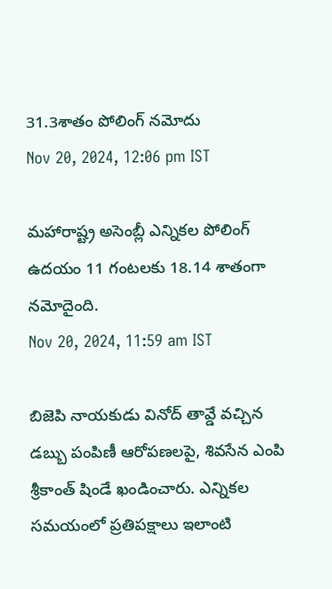31.3శాతం పోలింగ్ నమోదు
Nov 20, 2024, 12:06 pm IST

మహారాష్ట్ర అసెంబ్లీ ఎన్నికల పోలింగ్ ఉదయం 11 గంటలకు 18.14 శాతంగా నమోదైంది.
Nov 20, 2024, 11:59 am IST

బిజెపి నాయకుడు వినోద్ తావ్డే వచ్చిన డబ్బు పంపిణీ ఆరోపణలపై, శివసేన ఎంపి శ్రీకాంత్ షిండే ఖండించారు. ఎన్నికల సమయంలో ప్రతిపక్షాలు ఇలాంటి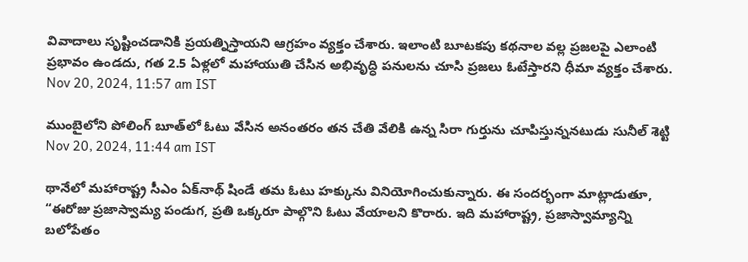వివాదాలు సృష్టించడానికి ప్రయత్నిస్తాయని ఆగ్రహం వ్యక్తం చేశారు. ఇలాంటి బూటకపు కథనాల వల్ల ప్రజలపై ఎలాంటి ప్రభావం ఉండదు, గత 2.5 ఏళ్లలో మహాయుతి చేసిన అభివృద్ధి పనులను చూసి ప్రజలు ఓటేస్తారని ధీమా వ్యక్తం చేశారు.
Nov 20, 2024, 11:57 am IST

ముంబైలోని పోలింగ్ బూత్‌లో ఓటు వేసిన అనంతరం తన చేతి వేలికి ఉన్న సిరా గుర్తును చూపిస్తున్ననటుడు సునీల్ శెట్టి
Nov 20, 2024, 11:44 am IST

థానేలో మహారాష్ట్ర సీఎం ఏక్‌నాథ్ షిండే తమ ఓటు హక్కును వినియోగించుకున్నారు. ఈ సందర్భంగా మాట్లాడుతూ, “ఈరోజు ప్రజాస్వామ్య పండుగ, ప్రతి ఒక్కరూ పాల్గొని ఓటు వేయాలని కొరారు. ఇది మహారాష్ట్ర, ప్రజాస్వామ్యాన్ని బలోపేతం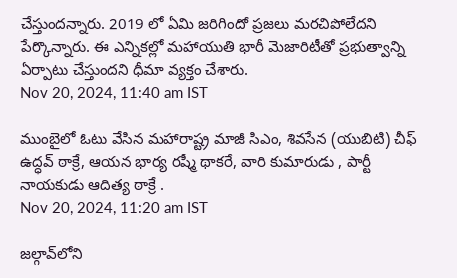చేస్తుందన్నారు. 2019 లో ఏమి జరిగిందో ప్రజలు మరచిపోలేదని పేర్కొన్నారు. ఈ ఎన్నికల్లో మహాయుతి భారీ మెజారిటీతో ప్రభుత్వాన్ని ఏర్పాటు చేస్తుందని ధీమా వ్యక్తం చేశారు.
Nov 20, 2024, 11:40 am IST

ముంబైలో ఓటు వేసిన మహారాష్ట్ర మాజీ సిఎం, శివసేన (యుబిటి) చీఫ్ ఉద్ధవ్ ఠాక్రే, ఆయన భార్య రష్మీ థాకరే, వారి కుమారుడు , పార్టీ నాయకుడు ఆదిత్య ఠాక్రే .
Nov 20, 2024, 11:20 am IST

జల్గావ్‌లోని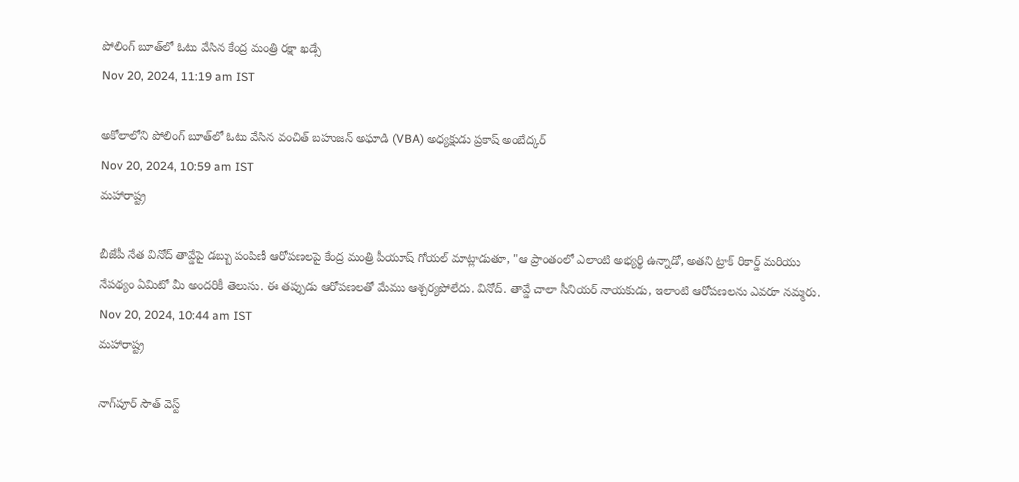పోలింగ్ బూత్‌లో ఓటు వేసిన కేంద్ర మంత్రి రక్షా ఖడ్సే
Nov 20, 2024, 11:19 am IST

అకోలాలోని పోలింగ్ బూత్‌లో ఓటు వేసిన వంచిత్ బహుజన్ అఘాడి (VBA) అధ్యక్షుడు ప్రకాష్ అంబేద్కర్
Nov 20, 2024, 10:59 am IST
మహారాష్ట్ర

బీజేపీ నేత వినోద్ తావ్డేపై డబ్బు పంపిణీ ఆరోపణలపై కేంద్ర మంత్రి పీయూష్ గోయల్ మాట్లాడుతూ, "ఆ ప్రాంతంలో ఎలాంటి అభ్యర్థి ఉన్నాడో, అతని ట్రాక్ రికార్డ్ మరియు నేపథ్యం ఏమిటో మీ అందరికీ తెలుసు. ఈ తప్పుడు ఆరోపణలతో మేము ఆశ్చర్యపోలేదు. వినోద్. తావ్డే చాలా సీనియర్ నాయకుడు, ఇలాంటి ఆరోపణలను ఎవరూ నమ్మరు.
Nov 20, 2024, 10:44 am IST
మహారాష్ట్ర

నాగ్‌పూర్ సౌత్ వెస్ట్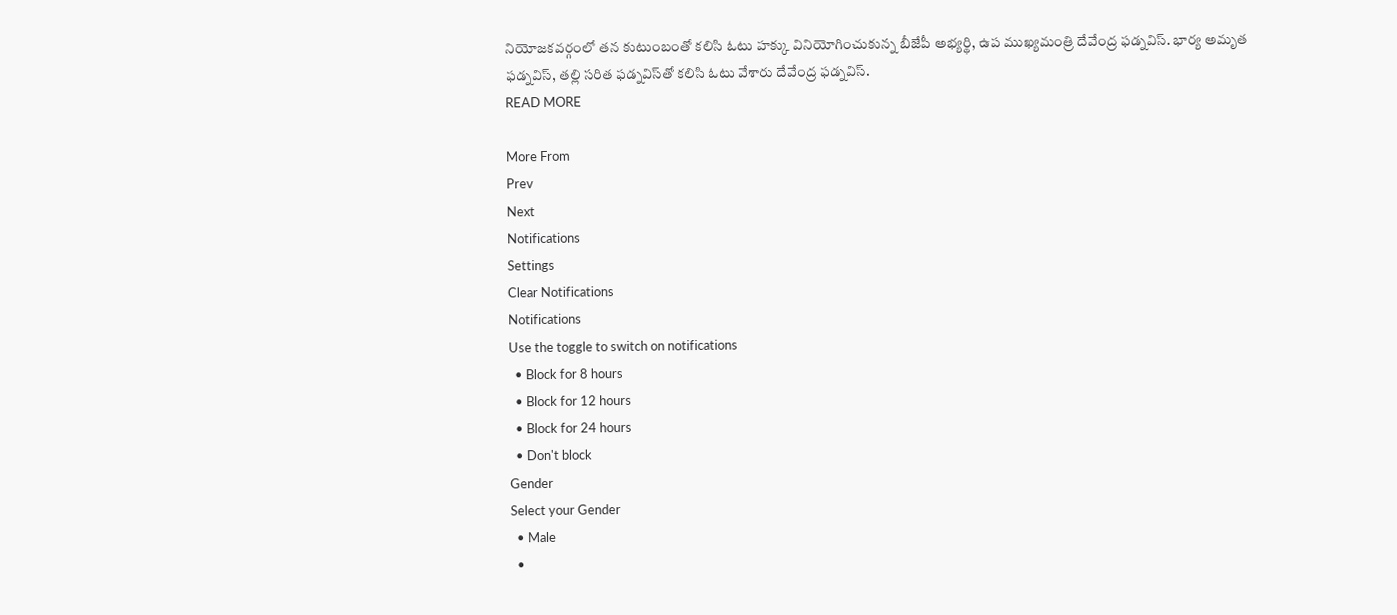నియోజకవర్గంలో తన కుటుంబంతో కలిసి ఓటు హక్కు వినియోగించుకున్న బీజేపీ అభ్యర్థి, ఉప ముఖ్యమంత్రి దేవేంద్ర ఫడ్నవిస్. భార్య అమృత ఫడ్నవిస్, తల్లి సరిత ఫడ్నవిస్‌తో కలిసి ఓటు వేశారు దేవేంద్ర ఫడ్నవిస్.
READ MORE

More From
Prev
Next
Notifications
Settings
Clear Notifications
Notifications
Use the toggle to switch on notifications
  • Block for 8 hours
  • Block for 12 hours
  • Block for 24 hours
  • Don't block
Gender
Select your Gender
  • Male
  •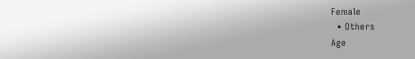Female
  • Others
Age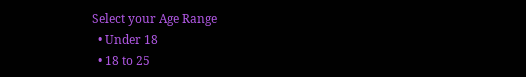Select your Age Range
  • Under 18
  • 18 to 25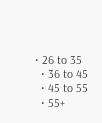• 26 to 35
  • 36 to 45
  • 45 to 55
  • 55+